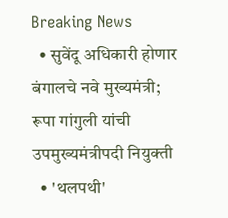Breaking News
  • सुवेंदू अधिकारी होणार बंगालचे नवे मुख्यमंत्री; रूपा गांगुली यांची उपमुख्यमंत्रीपदी नियुक्ती
  • 'थलपथी'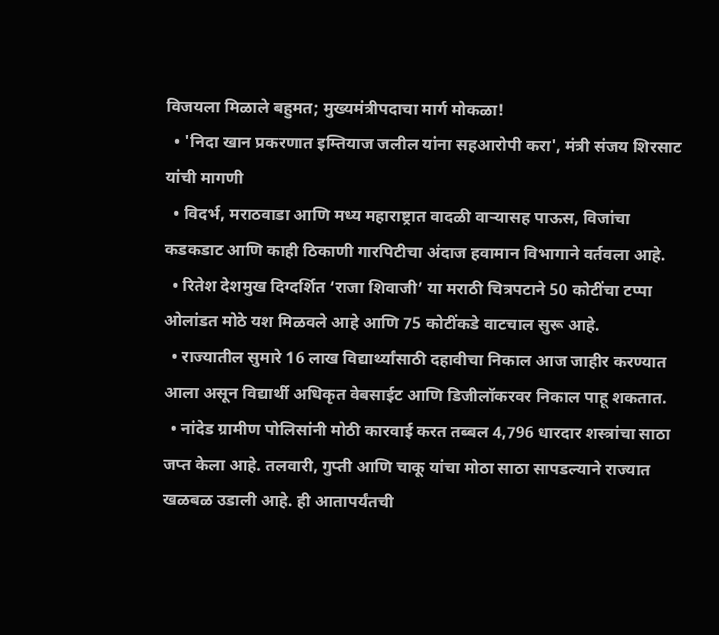विजयला मिळाले बहुमत; मुख्यमंत्रीपदाचा मार्ग मोकळा!
  • 'निदा खान प्रकरणात इम्तियाज जलील यांना सहआरोपी करा', मंत्री संजय शिरसाट यांची मागणी
  • विदर्भ, मराठवाडा आणि मध्य महाराष्ट्रात वादळी वाऱ्यासह पाऊस, विजांचा कडकडाट आणि काही ठिकाणी गारपिटीचा अंदाज हवामान विभागाने वर्तवला आहे.
  • रितेश देशमुख दिग्दर्शित ‘राजा शिवाजी’ या मराठी चित्रपटाने 50 कोटींचा टप्पा ओलांडत मोठे यश मिळवले आहे आणि 75 कोटींकडे वाटचाल सुरू आहे.
  • राज्यातील सुमारे 16 लाख विद्यार्थ्यांसाठी दहावीचा निकाल आज जाहीर करण्यात आला असून विद्यार्थी अधिकृत वेबसाईट आणि डिजीलॉकरवर निकाल पाहू शकतात.
  • नांदेड ग्रामीण पोलिसांनी मोठी कारवाई करत तब्बल 4,796 धारदार शस्त्रांचा साठा जप्त केला आहे. तलवारी, गुप्ती आणि चाकू यांचा मोठा साठा सापडल्याने राज्यात खळबळ उडाली आहे. ही आतापर्यंतची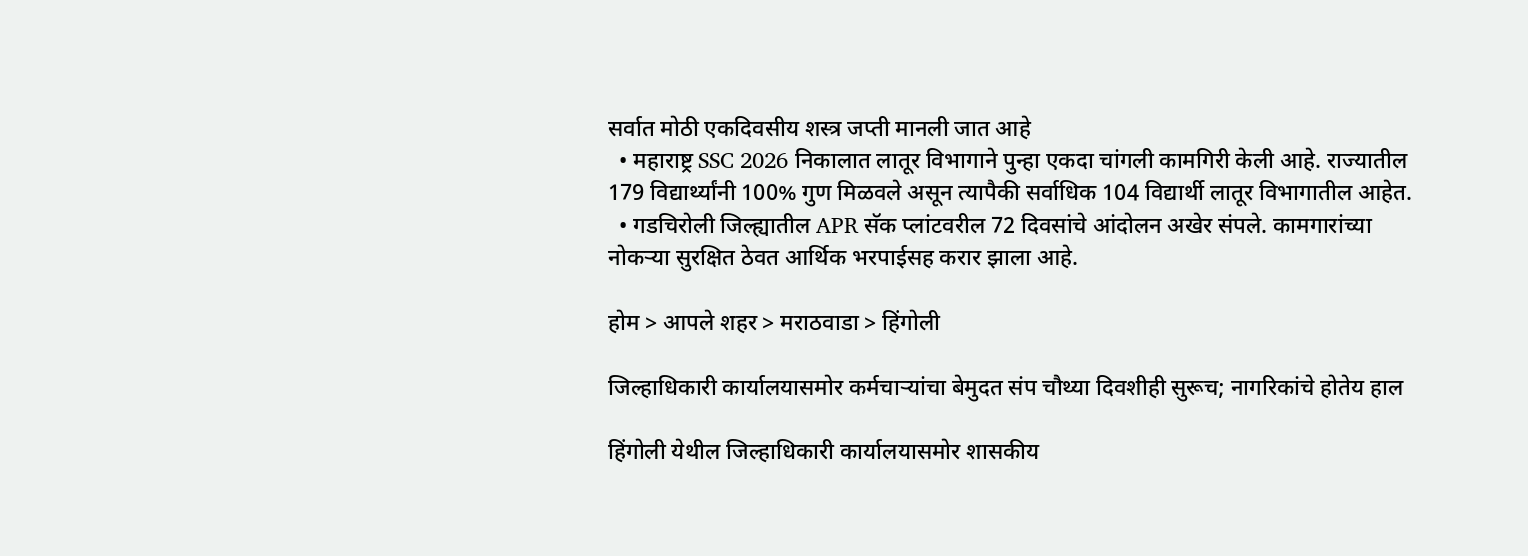सर्वात मोठी एकदिवसीय शस्त्र जप्ती मानली जात आहे
  • महाराष्ट्र SSC 2026 निकालात लातूर विभागाने पुन्हा एकदा चांगली कामगिरी केली आहे. राज्यातील 179 विद्यार्थ्यांनी 100% गुण मिळवले असून त्यापैकी सर्वाधिक 104 विद्यार्थी लातूर विभागातील आहेत.
  • गडचिरोली जिल्ह्यातील APR सॅक प्लांटवरील 72 दिवसांचे आंदोलन अखेर संपले. कामगारांच्या नोकऱ्या सुरक्षित ठेवत आर्थिक भरपाईसह करार झाला आहे.

होम > आपले शहर > मराठवाडा > हिंगोली

जिल्हाधिकारी कार्यालयासमोर कर्मचार्‍यांचा बेमुदत संप चौथ्या दिवशीही सुरूच; नागरिकांचे होतेय हाल

हिंगोली येथील जिल्हाधिकारी कार्यालयासमोर शासकीय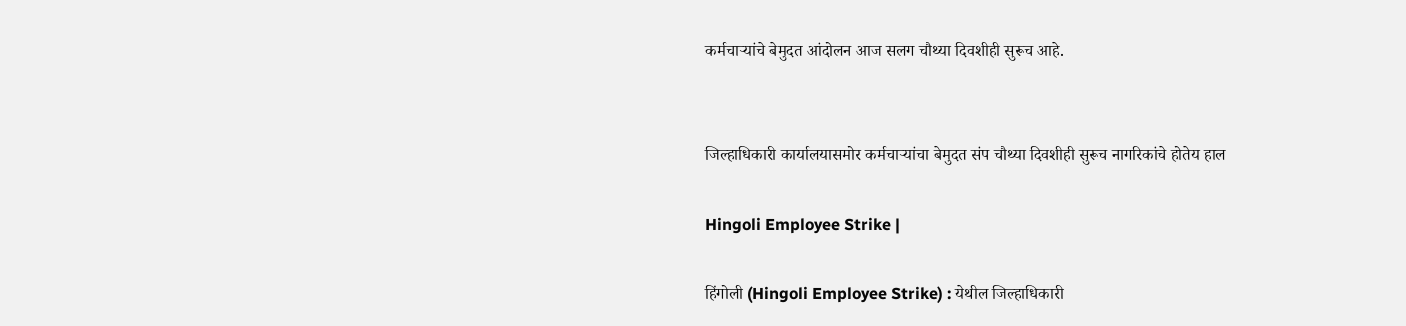कर्मचाऱ्यांचे बेमुदत आंदोलन आज सलग चौथ्या दिवशीही सुरूच आहे.


जिल्हाधिकारी कार्यालयासमोर कर्मचार्‍यांचा बेमुदत संप चौथ्या दिवशीही सुरूच नागरिकांचे होतेय हाल

Hingoli Employee Strike |

हिंगोली (Hingoli Employee Strike) : येथील जिल्हाधिकारी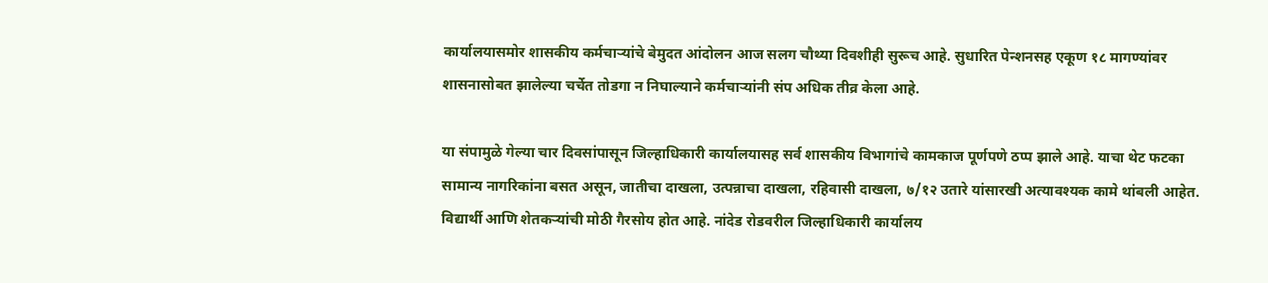कार्यालयासमोर शासकीय कर्मचाऱ्यांचे बेमुदत आंदोलन आज सलग चौथ्या दिवशीही सुरूच आहे. सुधारित पेन्शनसह एकूण १८ मागण्यांवर शासनासोबत झालेल्या चर्चेत तोडगा न निघाल्याने कर्मचाऱ्यांनी संप अधिक तीव्र केला आहे.

या संपामुळे गेल्या चार दिवसांपासून जिल्हाधिकारी कार्यालयासह सर्व शासकीय विभागांचे कामकाज पूर्णपणे ठप्प झाले आहे. याचा थेट फटका सामान्य नागरिकांना बसत असून, जातीचा दाखला, उत्पन्नाचा दाखला, रहिवासी दाखला, ७/१२ उतारे यांसारखी अत्यावश्यक कामे थांबली आहेत. विद्यार्थी आणि शेतकऱ्यांची मोठी गैरसोय होत आहे. नांदेड रोडवरील जिल्हाधिकारी कार्यालय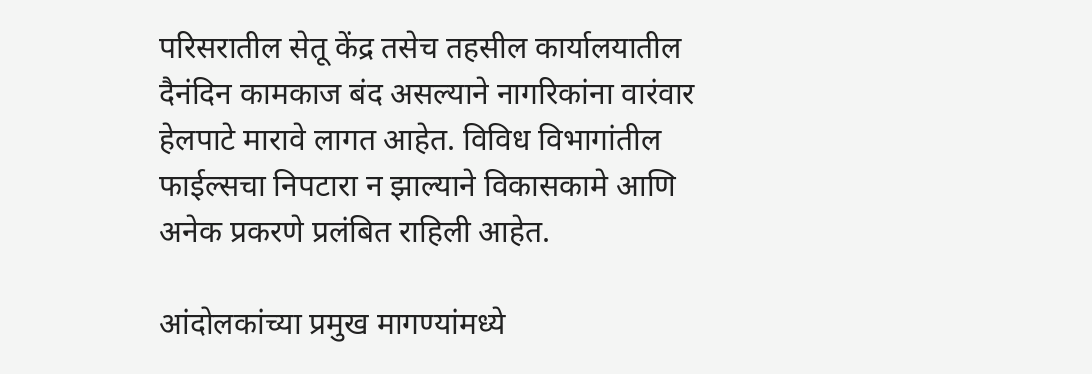परिसरातील सेतू केंद्र तसेच तहसील कार्यालयातील दैनंदिन कामकाज बंद असल्याने नागरिकांना वारंवार हेलपाटे मारावे लागत आहेत. विविध विभागांतील फाईल्सचा निपटारा न झाल्याने विकासकामे आणि अनेक प्रकरणे प्रलंबित राहिली आहेत.

आंदोलकांच्या प्रमुख मागण्यांमध्ये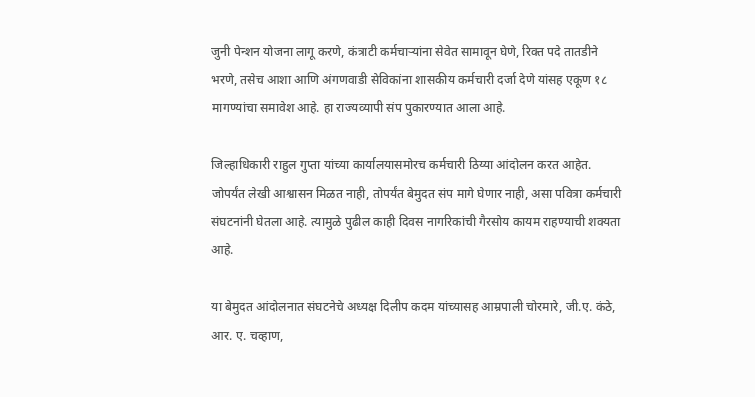जुनी पेन्शन योजना लागू करणे, कंत्राटी कर्मचाऱ्यांना सेवेत सामावून घेणे, रिक्त पदे तातडीने भरणे, तसेच आशा आणि अंगणवाडी सेविकांना शासकीय कर्मचारी दर्जा देणे यांसह एकूण १८ मागण्यांचा समावेश आहे. हा राज्यव्यापी संप पुकारण्यात आला आहे.

जिल्हाधिकारी राहुल गुप्ता यांच्या कार्यालयासमोरच कर्मचारी ठिय्या आंदोलन करत आहेत. जोपर्यंत लेखी आश्वासन मिळत नाही, तोपर्यंत बेमुदत संप मागे घेणार नाही, असा पवित्रा कर्मचारी संघटनांनी घेतला आहे. त्यामुळे पुढील काही दिवस नागरिकांची गैरसोय कायम राहण्याची शक्यता आहे.

या बेमुदत आंदोलनात संघटनेचे अध्यक्ष दिलीप कदम यांच्यासह आम्रपाली चोरमारे, जी.ए. कंठे, आर. ए. चव्हाण,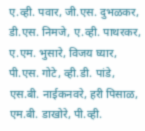ए.व्ही. पवार, जी.एस. दुभळकर, डी.एस. निमजे, ए.व्ही. पाथरकर, ए.एम. भुसारे, विजय घ्यार, पी.एस. गोटे, व्ही.डी. पांडे, एस.बी. नाईकनवरे, हरी पिसाळ, एम.बी. डाखोरे, पी.व्ही.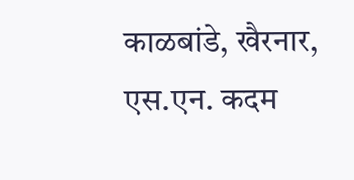काळबांडे, खैरनार, एस.एन. कदम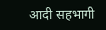आदी सहभागी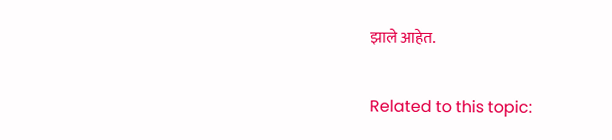झाले आहेत.

Related to this topic: